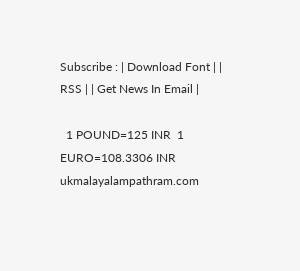Subscribe : | Download Font | | RSS | | Get News In Email |

  1 POUND=125 INR  1 EURO=108.3306 INR
ukmalayalampathram.com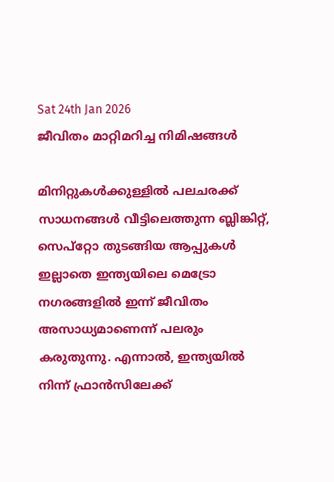Sat 24th Jan 2026
ജീവിതം മാറ്റിമറിച്ച നിമിഷങ്ങള്‍

മിനിറ്റുകള്‍ക്കുള്ളില്‍ പലചരക്ക് സാധനങ്ങള്‍ വീട്ടിലെത്തുന്ന ബ്ലിങ്കിറ്റ്, സെപ്‌റ്റോ തുടങ്ങിയ ആപ്പുകള്‍ ഇല്ലാതെ ഇന്ത്യയിലെ മെട്രോ നഗരങ്ങളില്‍ ഇന്ന് ജീവിതം അസാധ്യമാണെന്ന് പലരും കരുതുന്നു. എന്നാല്‍, ഇന്ത്യയില്‍ നിന്ന് ഫ്രാന്‍സിലേക്ക്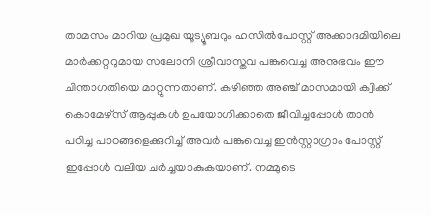താമസം മാറിയ പ്രമുഖ യൂട്യൂബറും ഹസില്‍പോസ്റ്റ് അക്കാദമിയിലെ മാര്‍ക്കറ്ററുമായ സലോനി ശ്രീവാസ്തവ പങ്കുവെച്ച അനുഭവം ഈ ചിന്താഗതിയെ മാറ്റുന്നതാണ്. കഴിഞ്ഞ അഞ്ച് മാസമായി ക്വിക്ക് കൊമേഴ്സ് ആപ്പുകള്‍ ഉപയോഗിക്കാതെ ജീവിച്ചപ്പോള്‍ താന്‍ പഠിച്ച പാഠങ്ങളെക്കുറിച്ച് അവര്‍ പങ്കുവെച്ച ഇന്‍സ്റ്റാഗ്രാം പോസ്റ്റ് ഇപ്പോള്‍ വലിയ ചര്‍ച്ചയാകുകയാണ്. നമ്മുടെ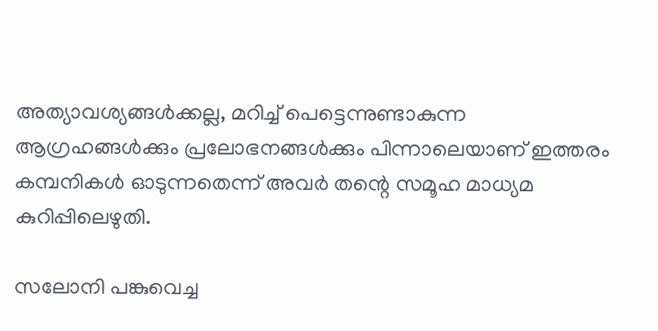അത്യാവശ്യങ്ങള്‍ക്കല്ല, മറിച്ച് പെട്ടെന്നുണ്ടാകുന്ന ആഗ്രഹങ്ങള്‍ക്കും പ്രലോഭനങ്ങള്‍ക്കും പിന്നാലെയാണ് ഇത്തരം കമ്പനികള്‍ ഓടുന്നതെന്ന് അവര്‍ തന്റെ സമൂഹ മാധ്യമ കുറിപ്പിലെഴുതി.

സലോനി പങ്കുവെച്ച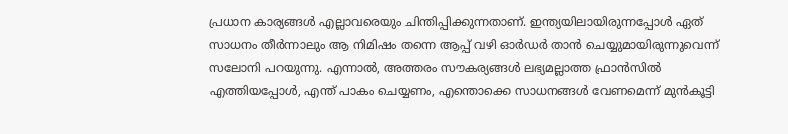പ്രധാന കാര്യങ്ങള്‍ എല്ലാവരെയും ചിന്തിപ്പിക്കുന്നതാണ്. ഇന്ത്യയിലായിരുന്നപ്പോള്‍ ഏത് സാധനം തീര്‍ന്നാലും ആ നിമിഷം തന്നെ ആപ്പ് വഴി ഓര്‍ഡര്‍ താന്‍ ചെയ്യുമായിരുന്നുവെന്ന് സലോനി പറയുന്നു. എന്നാല്‍, അത്തരം സൗകര്യങ്ങള്‍ ലഭ്യമല്ലാത്ത ഫ്രാന്‍സില്‍ എത്തിയപ്പോള്‍, എന്ത് പാകം ചെയ്യണം, എന്തൊക്കെ സാധനങ്ങള്‍ വേണമെന്ന് മുന്‍കൂട്ടി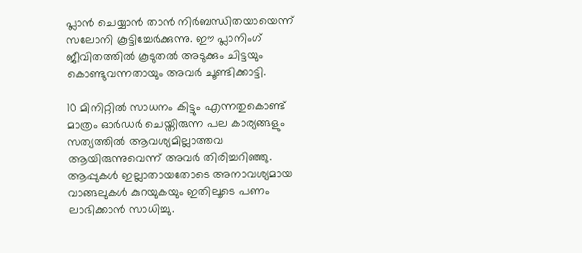പ്ലാന്‍ ചെയ്യാന്‍ താന്‍ നിര്‍ബന്ധിതയായെന്ന് സലോനി കൂട്ടിച്ചേര്‍ക്കുന്നു. ഈ പ്ലാനിംഗ് ജീവിതത്തില്‍ കൂടുതല്‍ അടുക്കും ചിട്ടയും കൊണ്ടുവന്നതായും അവര്‍ ചൂണ്ടിക്കാട്ടി.

10 മിനിറ്റില്‍ സാധനം കിട്ടും എന്നതുകൊണ്ട് മാത്രം ഓര്‍ഡര്‍ ചെയ്തിരുന്ന പല കാര്യങ്ങളും സത്യത്തില്‍ ആവശ്യമില്ലാത്തവ ആയിരുന്നുവെന്ന് അവര്‍ തിരിച്ചറിഞ്ഞു. ആപ്പുകള്‍ ഇല്ലാതായതോടെ അനാവശ്യമായ വാങ്ങലുകള്‍ കുറയുകയും ഇതിലൂടെ പണം ലാഭിക്കാന്‍ സാധിച്ചു.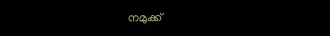നമുക്ക്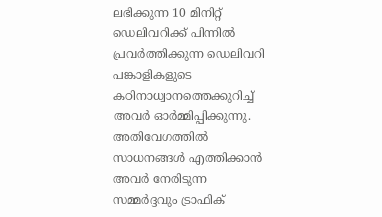ലഭിക്കുന്ന 10 മിനിറ്റ് ഡെലിവറിക്ക് പിന്നില്‍ പ്രവര്‍ത്തിക്കുന്ന ഡെലിവറി പങ്കാളികളുടെ കഠിനാധ്വാനത്തെക്കുറിച്ച് അവര്‍ ഓര്‍മ്മിപ്പിക്കുന്നു. അതിവേഗത്തില്‍ സാധനങ്ങള്‍ എത്തിക്കാന്‍ അവര്‍ നേരിടുന്ന സമ്മര്‍ദ്ദവും ട്രാഫിക്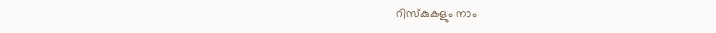റിസ്‌കുകളും നാം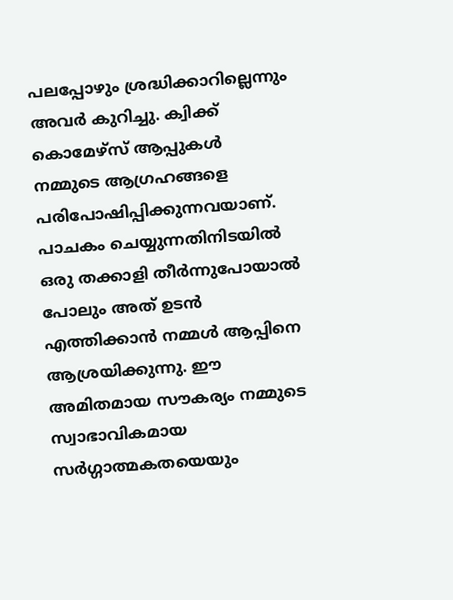പലപ്പോഴും ശ്രദ്ധിക്കാറില്ലെന്നും അവര്‍ കുറിച്ചു. ക്വിക്ക് കൊമേഴ്‌സ് ആപ്പുകള്‍ നമ്മുടെ ആഗ്രഹങ്ങളെ പരിപോഷിപ്പിക്കുന്നവയാണ്. പാചകം ചെയ്യുന്നതിനിടയില്‍ ഒരു തക്കാളി തീര്‍ന്നുപോയാല്‍ പോലും അത് ഉടന്‍ എത്തിക്കാന്‍ നമ്മള്‍ ആപ്പിനെ ആശ്രയിക്കുന്നു. ഈ അമിതമായ സൗകര്യം നമ്മുടെ സ്വാഭാവികമായ സര്‍ഗ്ഗാത്മകതയെയും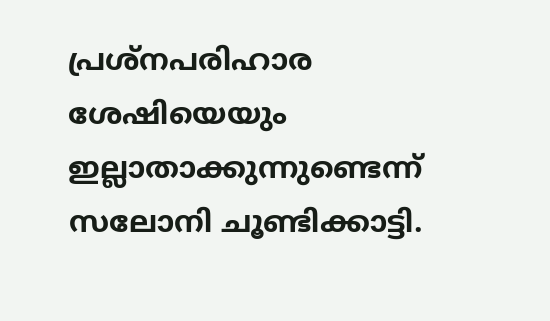പ്രശ്‌നപരിഹാര ശേഷിയെയും ഇല്ലാതാക്കുന്നുണ്ടെന്ന് സലോനി ചൂണ്ടിക്കാട്ടി.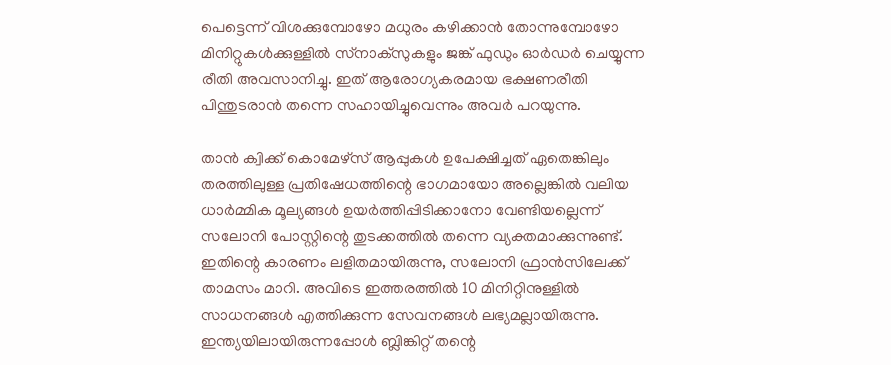പെട്ടെന്ന് വിശക്കുമ്പോഴോ മധുരം കഴിക്കാന്‍ തോന്നുമ്പോഴോ മിനിറ്റുകള്‍ക്കുള്ളില്‍ സ്‌നാക്‌സുകളും ജങ്ക് ഫുഡും ഓര്‍ഡര്‍ ചെയ്യുന്ന രീതി അവസാനിച്ചു. ഇത് ആരോഗ്യകരമായ ഭക്ഷണരീതി പിന്തുടരാന്‍ തന്നെ സഹായിച്ചുവെന്നും അവര്‍ പറയുന്നു.

താന്‍ ക്വിക്ക് കൊമേഴ്സ് ആപ്പുകള്‍ ഉപേക്ഷിച്ചത് ഏതെങ്കിലും തരത്തിലുള്ള പ്രതിഷേധത്തിന്റെ ഭാഗമായോ അല്ലെങ്കില്‍ വലിയ ധാര്‍മ്മിക മൂല്യങ്ങള്‍ ഉയര്‍ത്തിപ്പിടിക്കാനോ വേണ്ടിയല്ലെന്ന് സലോനി പോസ്റ്റിന്റെ തുടക്കത്തില്‍ തന്നെ വ്യക്തമാക്കുന്നുണ്ട്. ഇതിന്റെ കാരണം ലളിതമായിരുന്നു, സലോനി ഫ്രാന്‍സിലേക്ക് താമസം മാറി. അവിടെ ഇത്തരത്തില്‍ 10 മിനിറ്റിനുള്ളില്‍ സാധനങ്ങള്‍ എത്തിക്കുന്ന സേവനങ്ങള്‍ ലഭ്യമല്ലായിരുന്നു. ഇന്ത്യയിലായിരുന്നപ്പോള്‍ ബ്ലിങ്കിറ്റ് തന്റെ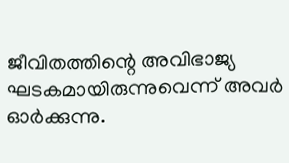ജീവിതത്തിന്റെ അവിഭാജ്യ ഘടകമായിരുന്നുവെന്ന് അവര്‍ ഓര്‍ക്കുന്നു.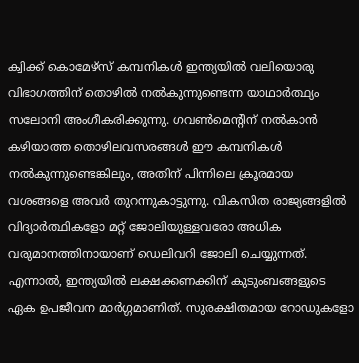ക്വിക്ക് കൊമേഴ്സ് കമ്പനികള്‍ ഇന്ത്യയില്‍ വലിയൊരു വിഭാഗത്തിന് തൊഴില്‍ നല്‍കുന്നുണ്ടെന്ന യാഥാര്‍ത്ഥ്യം സലോനി അംഗീകരിക്കുന്നു. ഗവണ്‍മെന്റിന് നല്‍കാന്‍ കഴിയാത്ത തൊഴിലവസരങ്ങള്‍ ഈ കമ്പനികള്‍ നല്‍കുന്നുണ്ടെങ്കിലും, അതിന് പിന്നിലെ ക്രൂരമായ വശങ്ങളെ അവര്‍ തുറന്നുകാട്ടുന്നു. വികസിത രാജ്യങ്ങളില്‍ വിദ്യാര്‍ത്ഥികളോ മറ്റ് ജോലിയുള്ളവരോ അധിക വരുമാനത്തിനായാണ് ഡെലിവറി ജോലി ചെയ്യുന്നത്. എന്നാല്‍, ഇന്ത്യയില്‍ ലക്ഷക്കണക്കിന് കുടുംബങ്ങളുടെ ഏക ഉപജീവന മാര്‍ഗ്ഗമാണിത്. സുരക്ഷിതമായ റോഡുകളോ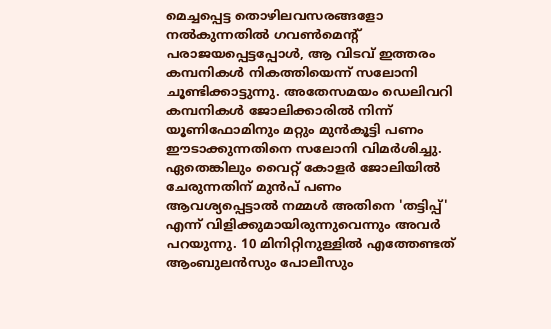മെച്ചപ്പെട്ട തൊഴിലവസരങ്ങളോ നല്‍കുന്നതില്‍ ഗവണ്‍മെന്റ് പരാജയപ്പെട്ടപ്പോള്‍, ആ വിടവ് ഇത്തരം കമ്പനികള്‍ നികത്തിയെന്ന് സലോനി ചൂണ്ടിക്കാട്ടുന്നു. അതേസമയം ഡെലിവറി കമ്പനികള്‍ ജോലിക്കാരില്‍ നിന്ന് യൂണിഫോമിനും മറ്റും മുന്‍കൂട്ടി പണം ഈടാക്കുന്നതിനെ സലോനി വിമര്‍ശിച്ചു. ഏതെങ്കിലും വൈറ്റ് കോളര്‍ ജോലിയില്‍ ചേരുന്നതിന് മുന്‍പ് പണം ആവശ്യപ്പെട്ടാല്‍ നമ്മള്‍ അതിനെ 'തട്ടിപ്പ്' എന്ന് വിളിക്കുമായിരുന്നുവെന്നും അവര്‍ പറയുന്നു. 10 മിനിറ്റിനുള്ളില്‍ എത്തേണ്ടത് ആംബുലന്‍സും പോലീസും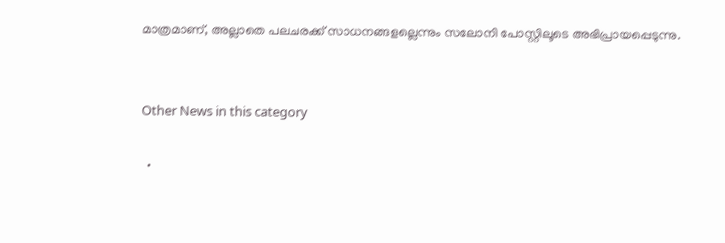മാത്രമാണ്, അല്ലാതെ പലചരക്ക് സാധനങ്ങളല്ലെന്നും സലോനി പോസ്റ്റിലൂടെ അഭിപ്രായപ്പെടുന്നു.


Other News in this category

  •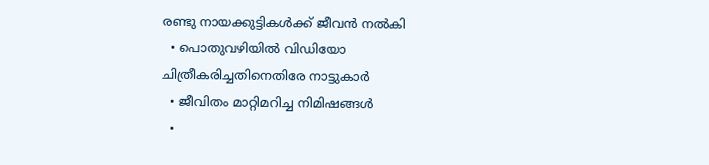രണ്ടു നായക്കുട്ടികള്‍ക്ക് ജീവന്‍ നല്‍കി
  • പൊതുവഴിയില്‍ വിഡിയോ ചിത്രീകരിച്ചതിനെതിരേ നാട്ടുകാര്‍
  • ജീവിതം മാറ്റിമറിച്ച നിമിഷങ്ങള്‍
  •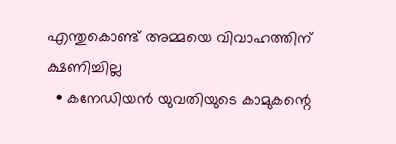എന്തുകൊണ്ട് അമ്മയെ വിവാഹത്തിന് ക്ഷണിച്ചില്ല
  • കനേഡിയന്‍ യുവതിയുടെ കാമുകന്റെ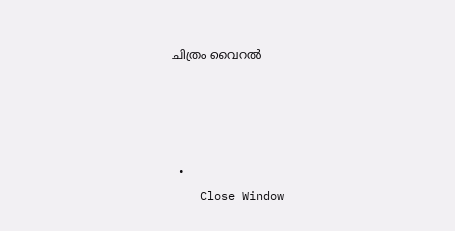ചിത്രം വൈറല്‍




  •
    Close Window